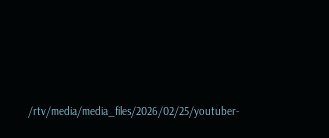/rtv/media/media_files/2026/02/25/youtuber-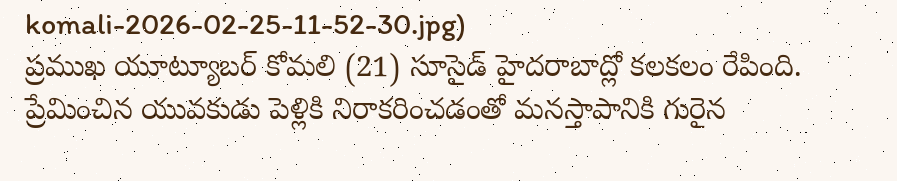komali-2026-02-25-11-52-30.jpg)
ప్రముఖ యూట్యూబర్ కోమలి (21) సూసైడ్ హైదరాబాద్లో కలకలం రేపింది. ప్రేమించిన యువకుడు పెళ్లికి నిరాకరించడంతో మనస్తాపానికి గురైన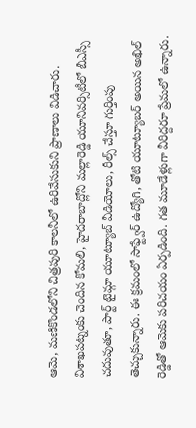ఆమె, మణికొండలోని చిత్రపురి కాలనీలో ఉరివేసుకుని ప్రాణాలు విడిచారు. విశాఖపట్నంకు చెందిన కోమలి, హైదరాబాద్లోని మల్లారెడ్డి యూనివర్సిటీలో బీఎస్సీ చదువుతూ, పార్ట్ టైమ్గా యూట్యూబ్ వీడియోలు, రీల్స్ చేస్తూ గుర్తింపు తెచ్చుకున్నారు. ఈ క్రమంలో సాఫ్ట్వేర్ ఉద్యోగి, తోటి యూట్యూబర్ అయిన అఖిల్ రెడ్డితో ఆమెకు పరిచయం ఏర్పడింది. గత మూడేళ్లుగా వీరిద్దరూ ప్రేమలో ఉన్నారు.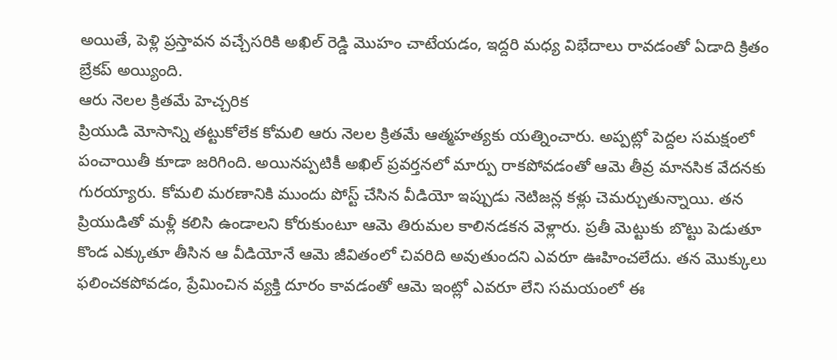అయితే, పెళ్లి ప్రస్తావన వచ్చేసరికి అఖిల్ రెడ్డి మొహం చాటేయడం, ఇద్దరి మధ్య విభేదాలు రావడంతో ఏడాది క్రితం బ్రేకప్ అయ్యింది.
ఆరు నెలల క్రితమే హెచ్చరిక
ప్రియుడి మోసాన్ని తట్టుకోలేక కోమలి ఆరు నెలల క్రితమే ఆత్మహత్యకు యత్నించారు. అప్పట్లో పెద్దల సమక్షంలో పంచాయితీ కూడా జరిగింది. అయినప్పటికీ అఖిల్ ప్రవర్తనలో మార్పు రాకపోవడంతో ఆమె తీవ్ర మానసిక వేదనకు గురయ్యారు. కోమలి మరణానికి ముందు పోస్ట్ చేసిన వీడియో ఇప్పుడు నెటిజన్ల కళ్లు చెమర్చుతున్నాయి. తన ప్రియుడితో మళ్లీ కలిసి ఉండాలని కోరుకుంటూ ఆమె తిరుమల కాలినడకన వెళ్లారు. ప్రతీ మెట్టుకు బొట్టు పెడుతూ కొండ ఎక్కుతూ తీసిన ఆ వీడియోనే ఆమె జీవితంలో చివరిది అవుతుందని ఎవరూ ఊహించలేదు. తన మొక్కులు ఫలించకపోవడం, ప్రేమించిన వ్యక్తి దూరం కావడంతో ఆమె ఇంట్లో ఎవరూ లేని సమయంలో ఈ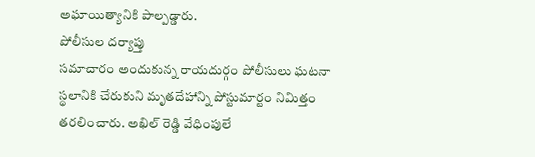అఘాయిత్యానికి పాల్పడ్డారు.
పోలీసుల దర్యాప్తు
సమాచారం అందుకున్న రాయదుర్గం పోలీసులు ఘటనా స్థలానికి చేరుకుని మృతదేహాన్ని పోస్టుమార్టం నిమిత్తం తరలించారు. అఖిల్ రెడ్డి వేధింపులే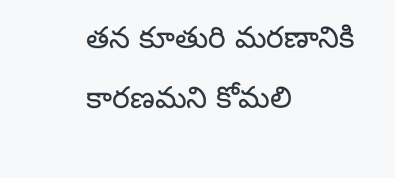తన కూతురి మరణానికి కారణమని కోమలి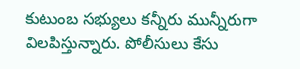కుటుంబ సభ్యులు కన్నీరు మున్నీరుగా విలపిస్తున్నారు. పోలీసులు కేసు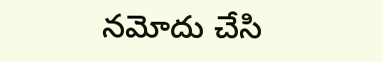నమోదు చేసి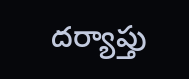దర్యాప్తు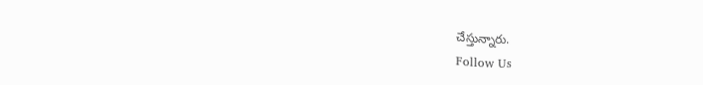చేస్తున్నారు.
Follow Us